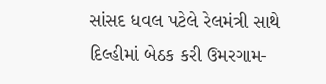સાંસદ ધવલ પટેલે રેલમંત્રી સાથે દિલ્હીમાં બેઠક કરી ઉમરગામ-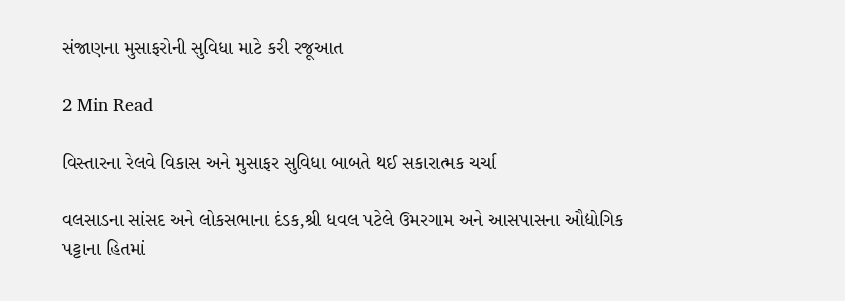સંજાણના મુસાફરોની સુવિધા માટે કરી રજૂઆત

2 Min Read

વિસ્તારના રેલવે વિકાસ અને મુસાફર સુવિધા બાબતે થઈ સકારાત્મક ચર્ચા

વલસાડના સાંસદ અને લોકસભાના દંડક,શ્રી ધવલ પટેલે ઉમરગામ અને આસપાસના ઔદ્યોગિક પટ્ટાના હિતમાં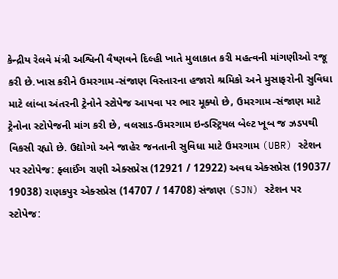કેન્દ્રીય રેલવે મંત્રી અશ્વિની વૈષ્ણવને દિલ્હી ખાતે મુલાકાત કરી મહત્વની માંગણીઓ રજૂ કરી છે.ખાસ કરીને ઉમરગામ-સંજાણ વિસ્તારના હજારો શ્રમિકો અને મુસાફરોની સુવિધા માટે લાંબા અંતરની ટ્રેનોને સ્ટોપેજ આપવા પર ભાર મૂક્યો છે, ઉમરગામ-સંજાણ માટે ટ્રેનોના સ્ટોપેજની માંગ કરી છે, વલસાડ-ઉમરગામ ઇન્ડસ્ટ્રિયલ બેલ્ટ ખૂબ જ ઝડપથી વિકસી રહ્યો છે. ઉદ્યોગો અને જાહેર જનતાની સુવિધા માટે ઉમરગામ (UBR) સ્ટેશન પર સ્ટોપેજ: ફ્લાઈંગ રાણી એક્સપ્રેસ (12921 / 12922) અવધ એક્સપ્રેસ (19037/ 19038) રાણકપુર એક્સપ્રેસ (14707 / 14708) સંજાણ (SJN) સ્ટેશન પર સ્ટોપેજ: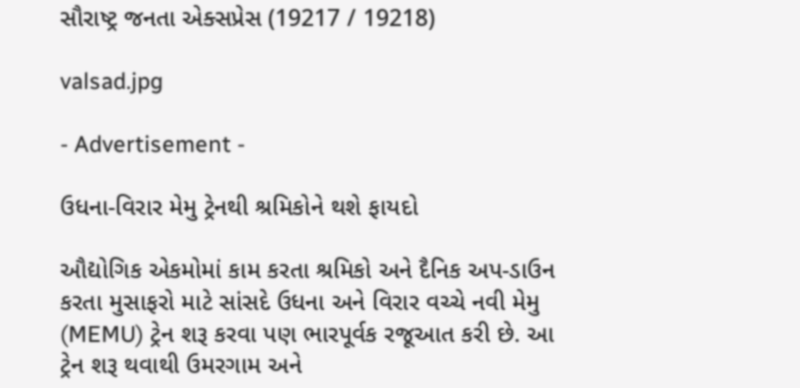સૌરાષ્ટ્ર જનતા એક્સપ્રેસ (19217 / 19218)

valsad.jpg

- Advertisement -

ઉધના-વિરાર મેમુ ટ્રેનથી શ્રમિકોને થશે ફાયદો

ઔદ્યોગિક એકમોમાં કામ કરતા શ્રમિકો અને દૈનિક અપ-ડાઉન કરતા મુસાફરો માટે સાંસદે ઉધના અને વિરાર વચ્ચે નવી મેમુ (MEMU) ટ્રેન શરૂ કરવા પણ ભારપૂર્વક રજૂઆત કરી છે. આ ટ્રેન શરૂ થવાથી ઉમરગામ અને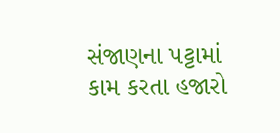સંજાણના પટ્ટામાં કામ કરતા હજારો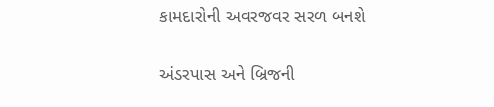કામદારોની અવરજવર સરળ બનશે

અંડરપાસ અને બ્રિજની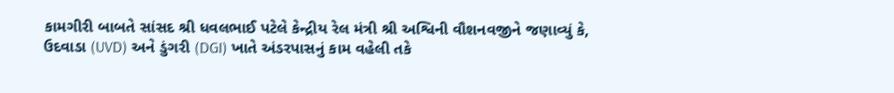કામગીરી બાબતે સાંસદ શ્રી ધવલભાઈ પટેલે કેન્દ્રીય રેલ મંત્રી શ્રી અશ્વિની વૌશનવજીને જણાવ્યું કે, ઉદવાડા (UVD) અને ડુંગરી (DGI) ખાતે અંડરપાસનું કામ વહેલી તકે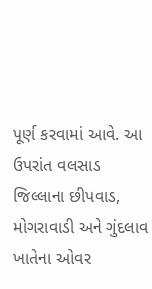પૂર્ણ કરવામાં આવે. આ ઉપરાંત વલસાડ જિલ્લાના છીપવાડ, મોગરાવાડી અને ગુંદલાવ ખાતેના ઓવર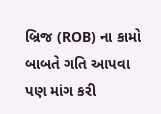બ્રિજ (ROB) ના કામો બાબતે ગતિ આપવા પણ માંગ કરી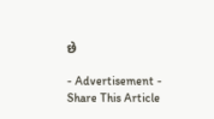છે

- Advertisement -
Share This Article